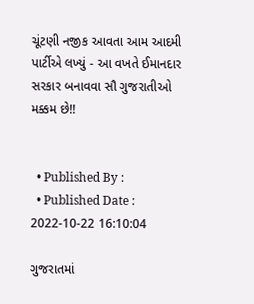ચૂંટણી નજીક આવતા આમ આદમી પાર્ટીએ લખ્યું - આ વખતે ઈમાનદાર સરકાર બનાવવા સૌ ગુજરાતીઓ મક્કમ છે!!


  • Published By :
  • Published Date : 2022-10-22 16:10:04

ગુજરાતમાં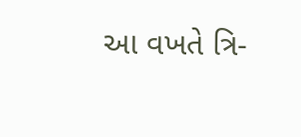આ વખતે ત્રિ-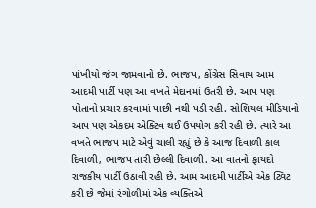પાંખીયો જંગ જામવાનો છે. ભાજપ, કોંગ્રેસ સિવાય આમ આદમી પાર્ટી પણ આ વખતે મેદાનમાં ઉતરી છે. આપ પણ પોતાનો પ્રચાર કરવામાં પાછી નથી પડી રહી. સોશિયલ મીડિયાનો આપ પણ એકદમ એક્ટિવ થઈ ઉપયોગ કરી રહી છે. ત્યારે આ વખતે ભાજપ માટે એવું ચાલી રહ્યું છે કે આજ દિવાળી કાલ દિવાળી, ભાજપ તારી છેલ્લી દિવાળી. આ વાતનો ફાયદો રાજકીય પાર્ટી ઉઠાવી રહી છે. આમ આદમી પાર્ટીએ એક ટ્વિટ કરી છે જેમાં રંગોળીમાં એક વ્યક્તિએ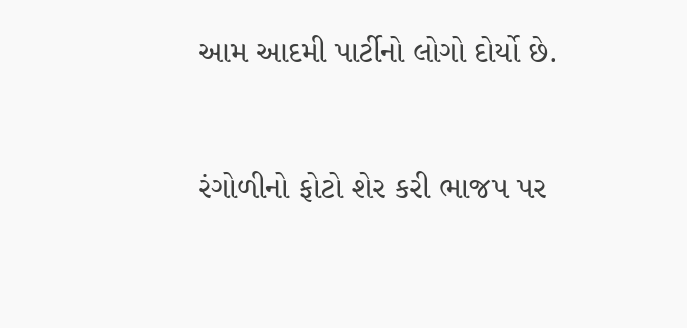આમ આદમી પાર્ટીનો લોગો દોર્યો છે.



રંગોળીનો ફોટો શેર કરી ભાજપ પર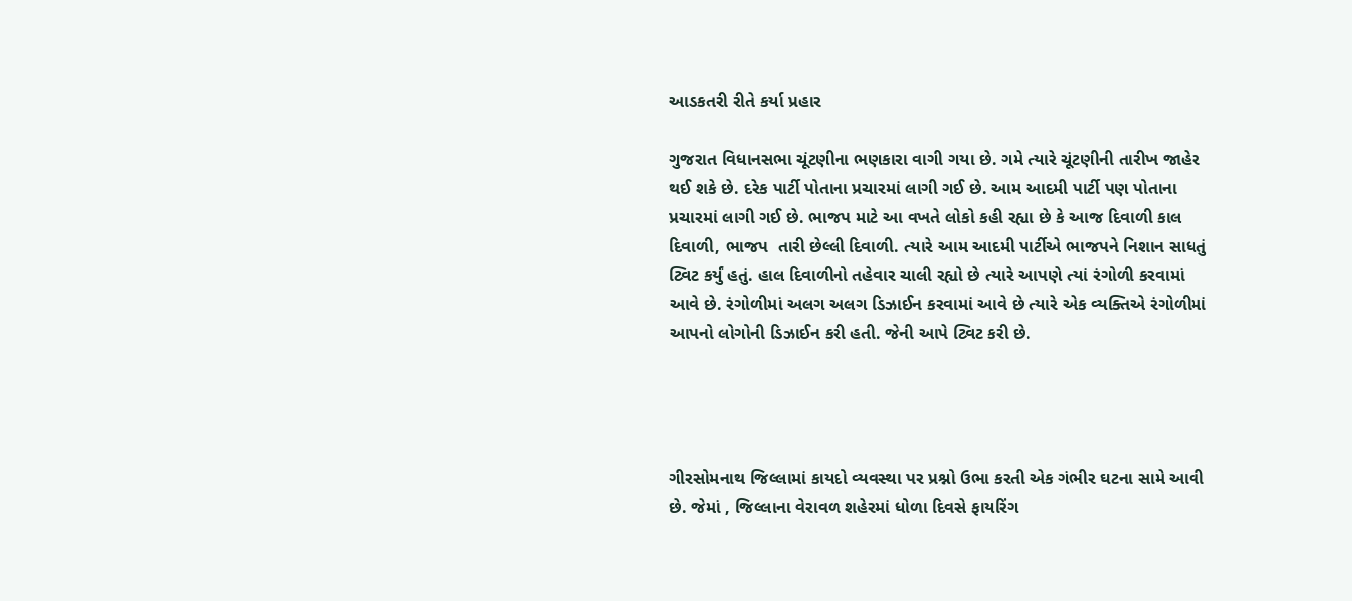આડકતરી રીતે કર્યા પ્રહાર

ગુજરાત વિધાનસભા ચૂંટણીના ભણકારા વાગી ગયા છે. ગમે ત્યારે ચૂંટણીની તારીખ જાહેર થઈ શકે છે. દરેક પાર્ટી પોતાના પ્રચારમાં લાગી ગઈ છે. આમ આદમી પાર્ટી પણ પોતાના પ્રચારમાં લાગી ગઈ છે. ભાજપ માટે આ વખતે લોકો કહી રહ્યા છે કે આજ દિવાળી કાલ દિવાળી, ભાજપ  તારી છેલ્લી દિવાળી. ત્યારે આમ આદમી પાર્ટીએ ભાજપને નિશાન સાધતું ટ્વિટ કર્યું હતું. હાલ દિવાળીનો તહેવાર ચાલી રહ્યો છે ત્યારે આપણે ત્યાં રંગોળી કરવામાં આવે છે. રંગોળીમાં અલગ અલગ ડિઝાઈન કરવામાં આવે છે ત્યારે એક વ્યક્તિએ રંગોળીમાં આપનો લોગોની ડિઝાઈન કરી હતી. જેની આપે ટ્વિટ કરી છે.




ગીરસોમનાથ જિલ્લામાં કાયદો વ્યવસ્થા પર પ્રશ્નો ઉભા કરતી એક ગંભીર ઘટના સામે આવી છે. જેમાં , જિલ્લાના વેરાવળ શહેરમાં ધોળા દિવસે ફાયરિંગ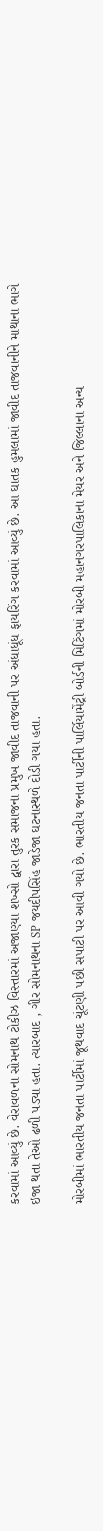કરવામાં આવ્યું છે. વેરાવળના સોમનાથ ટોકીઝ વિસ્તારમાં અજાણ્યા શખ્સો દ્વારા તુરક સમાજના પ્રમુખ જાવીદ તાજવાની પર અંધાધૂંધ ફાયરિંગ કરવામાં આવ્યું છે. આ ઘાતક હુમલામાં જાવીદ તાજવાનીને માથાના ભાગે ઇજા થતા તેઓ ઢળી પડ્યા હતા. ત્યારબાદ , ગીર સોમનાથના SP જયદીપસિંહ જાડેજા ઘટનાસ્થળે દોડી ગયા હતા.

મોરબીમાં ભારતીય જનતા પાર્ટીમાં જૂથવાદ ચૂંટણી પછી સપાટી પર આવી ગયો છે. ભારતીય જનતા પાર્ટીની પાર્લિયામેંટ્રી બોર્ડની મિટિંગમાં મોરબી મહાનગરપાલિકાના મેયર અને જિલ્લાના અન્ય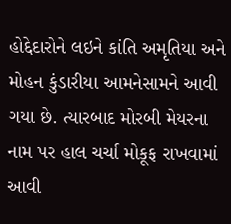હોદ્દેદારોને લઇને કાંતિ અમૃતિયા અને મોહન કુંડારીયા આમનેસામને આવી ગયા છે. ત્યારબાદ મોરબી મેયરના નામ પર હાલ ચર્ચા મોકૂફ રાખવામાં આવી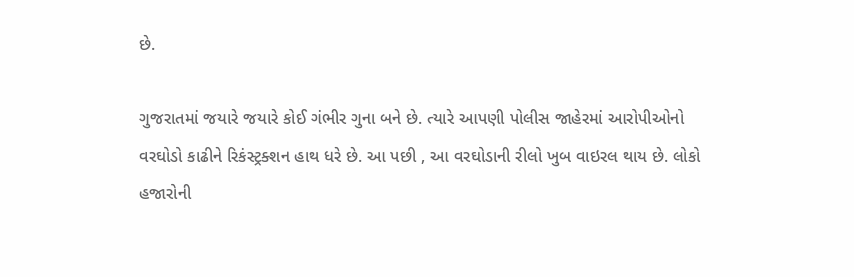છે.

ગુજરાતમાં જયારે જયારે કોઈ ગંભીર ગુના બને છે. ત્યારે આપણી પોલીસ જાહેરમાં આરોપીઓનો વરઘોડો કાઢીને રિકંસ્ટ્રક્શન હાથ ધરે છે. આ પછી , આ વરઘોડાની રીલો ખુબ વાઇરલ થાય છે. લોકો હજારોની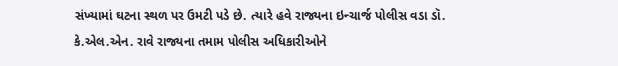સંખ્યામાં ઘટના સ્થળ પર ઉમટી પડે છે. ત્યારે હવે રાજ્યના ઇન્ચાર્જ પોલીસ વડા ડૉ. કે.એલ.એન. રાવે રાજ્યના તમામ પોલીસ અધિકારીઓને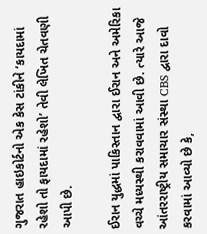ગુજરાત હાઇકોર્ટનો એક કેસ ટાંકીને ‘કાયદામાં રહેશો તો ફાયદામાં રહેશો’ તેવી લેખિત ચેતવણી આપી છે.

ઈરાન યુદ્ધમાં પાકિસ્તાન દ્વારા ઈરાન અને અમેરિકા વચ્ચે મધ્યસ્થી કરાવવામાં આવી છે. ત્યારે આજે આંતરરાષ્ટ્રીય સમાચાર સંસ્થા CBS દ્વારા દાવો કરવામાં આવ્યો છે કે,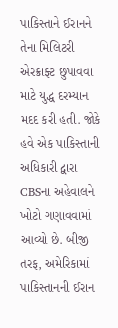પાકિસ્તાને ઈરાનને તેના મિલિટરી એરક્રાફ્ટ છુપાવવા માટે યુદ્ધ દરમ્યાન મદદ કરી હતી. જોકે હવે એક પાકિસ્તાની અધિકારી દ્વારા CBSના અહેવાલને ખોટો ગણાવવામાં આવ્યો છે. બીજી તરફ, અમેરિકામાં પાકિસ્તાનની ઈરાન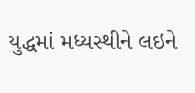યુદ્ધમાં મધ્યસ્થીને લઇને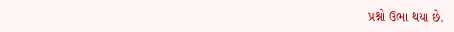પ્રશ્નો ઉભા થયા છે.